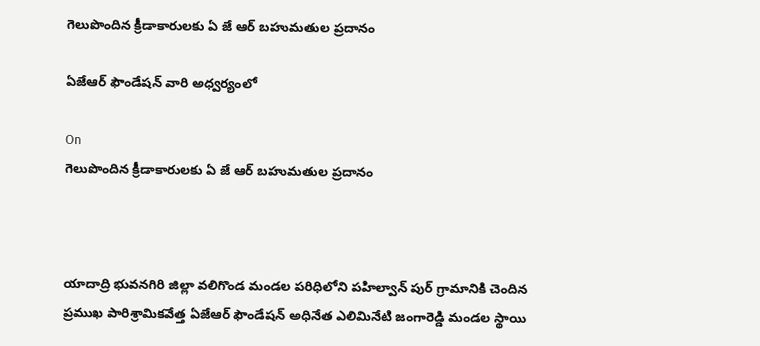గెలుపొందిన క్రీడాకారులకు ఏ జే ఆర్ బహుమతుల ప్రదానం

ఏజేఆర్ ఫౌండేషన్ వారి అధ్వర్యంలో

On
గెలుపొందిన క్రీడాకారులకు ఏ జే ఆర్ బహుమతుల ప్రదానం



యాదాద్రి భువనగిరి జిల్లా వలిగొండ మండల పరిధిలోని పహిల్వాన్ పుర్ గ్రామానికి చెందిన ప్రముఖ పారిశ్రామికవేత్త ఏజేఆర్ ఫౌండేషన్ అధినేత ఎలిమినేటి జంగారెడ్డి మండల స్థాయి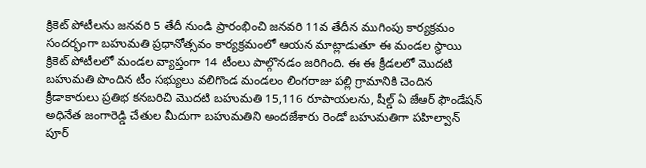క్రికెట్ పోటీలను జనవరి 5 తేదీ నుండి ప్రారంభించి జనవరి 11వ తేదీన ముగింపు కార్యక్రమం సందర్భంగా బహుమతి ప్రధానోత్సవం కార్యక్రమంలో ఆయన మాట్లాడుతూ ఈ మండల స్థాయి క్రికెట్ పోటీలలో మండల వ్యాప్తంగా 14 టీంలు పాల్గొనడం జరిగింది. ఈ ఈ క్రీడలలో మొదటి బహుమతి పొందిన టీం సభ్యులు వలిగొండ మండలం లింగరాజు పల్లి గ్రామానికి చెందిన క్రీడాకారులు ప్రతిభ కనబరిచి మొదటి బహుమతి 15,116 రూపాయలను, షీల్డ్ ఏ జేఆర్ ఫౌండేషన్ అధినేత జంగారెడ్డి చేతుల మీదుగా బహుమతిని అందజేశారు రెండో బహుమతిగా పహిల్వాన్ పూర్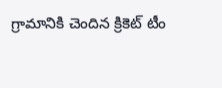గ్రామానికి చెందిన క్రికెట్ టీం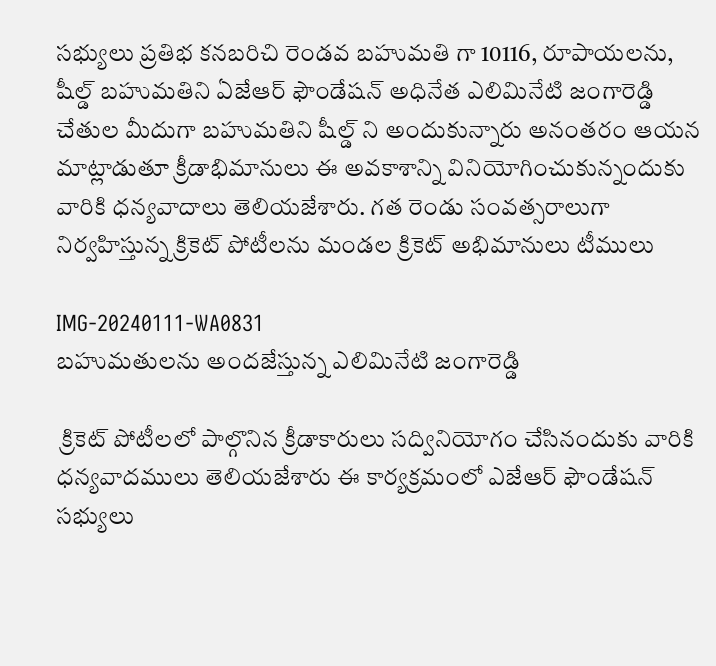సభ్యులు ప్రతిభ కనబరిచి రెండవ బహుమతి గా 10116, రూపాయలను, షీల్డ్ బహుమతిని ఏజేఆర్ ఫౌండేషన్ అధినేత ఎలిమినేటి జంగారెడ్డి చేతుల మీదుగా బహుమతిని షీల్డ్ ని అందుకున్నారు అనంతరం ఆయన మాట్లాడుతూ క్రీడాభిమానులు ఈ అవకాశాన్ని వినియోగించుకున్నందుకు వారికి ధన్యవాదాలు తెలియజేశారు. గత రెండు సంవత్సరాలుగా నిర్వహిస్తున్న క్రికెట్ పోటీలను మండల క్రికెట్ అభిమానులు టీములు

IMG-20240111-WA0831
బహుమతులను అందజేస్తున్న ఎలిమినేటి జంగారెడ్డి

 క్రికెట్ పోటీలలో పాల్గొనిన క్రీడాకారులు సద్వినియోగం చేసినందుకు వారికి ధన్యవాదములు తెలియజేశారు ఈ కార్యక్రమంలో ఎజేఆర్ ఫౌండేషన్ సభ్యులు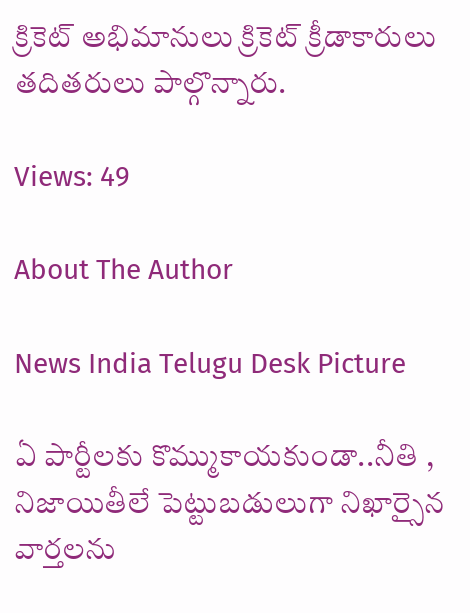క్రికెట్ అభిమానులు క్రికెట్ క్రీడాకారులు తదితరులు పాల్గొన్నారు.

Views: 49

About The Author

News India Telugu Desk Picture

ఏ పార్టీలకు కొమ్ముకాయకుండా..నీతి , నిజాయితీలే పెట్టుబడులుగా నిఖార్సైన వార్తలను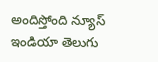అందిస్తోంది న్యూస్ ఇండియా తెలుగు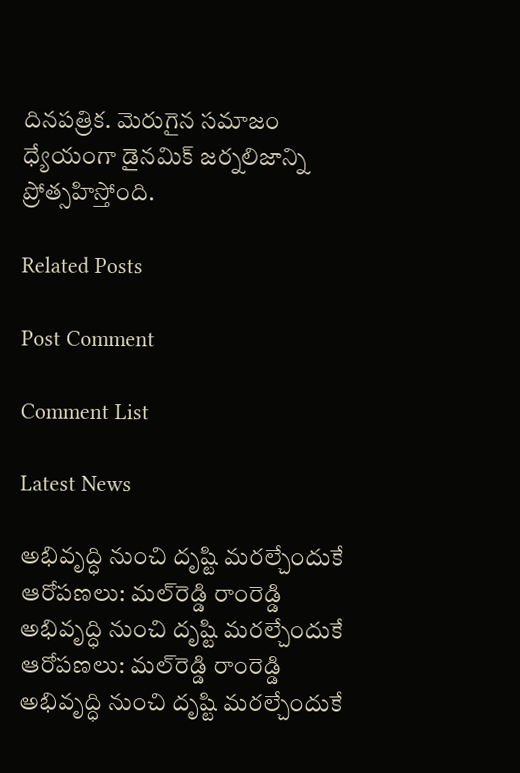దినపత్రిక. మెరుగైన సమాజం ధ్యేయంగా డైనమిక్ జర్నలిజాన్ని ప్రోత్సహిస్తోంది.

Related Posts

Post Comment

Comment List

Latest News

అభివృద్ధి నుంచి దృష్టి మరల్చేందుకే ఆరోపణలు: మల్‌రెడ్డి రాంరెడ్డి అభివృద్ధి నుంచి దృష్టి మరల్చేందుకే ఆరోపణలు: మల్‌రెడ్డి రాంరెడ్డి
అభివృద్ధి నుంచి దృష్టి మరల్చేందుకే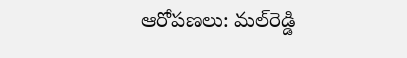ఆరోపణలు: మల్‌రెడ్డి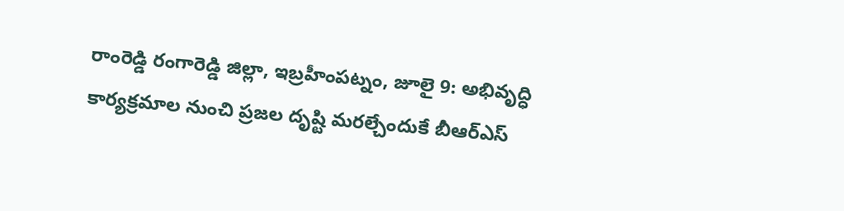రాంరెడ్డి రంగారెడ్డి జిల్లా, ఇబ్రహీంపట్నం, జూలై 9: అభివృద్ధి కార్యక్రమాల నుంచి ప్రజల దృష్టి మరల్చేందుకే బీఆర్ఎస్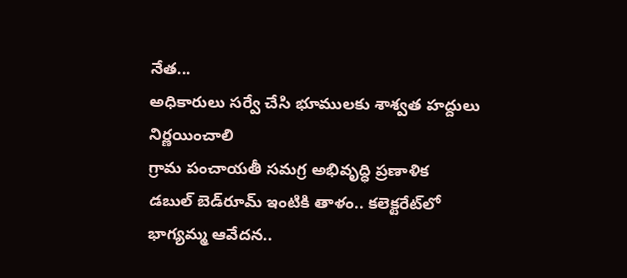నేత...
అధికారులు సర్వే చేసి భూములకు శాశ్వత హద్దులు నిర్ణయించాలి
గ్రామ పంచాయతీ సమగ్ర అభివృద్ధి ప్రణాళిక
డబుల్ బెడ్‌రూమ్ ఇంటికి తాళం.. కలెక్టరేట్‌లో భాగ్యమ్మ ఆవేదన..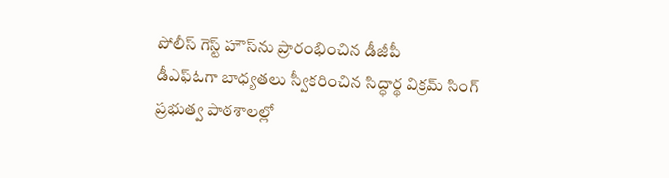పోలీస్ గెస్ట్ హౌస్‌ను ప్రారంభించిన డీజీపీ
డీఎఫ్ఓగా బాధ్యతలు స్వీకరించిన సిద్ధార్థ విక్రమ్ సింగ్
ప్రభుత్వ పాఠశాలల్లో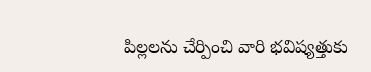పిల్లలను చేర్పించి వారి భవిష్యత్తుకు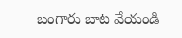బంగారు బాట వేయండి